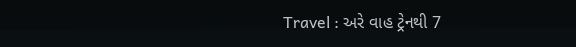Travel : અરે વાહ ટ્રેનથી 7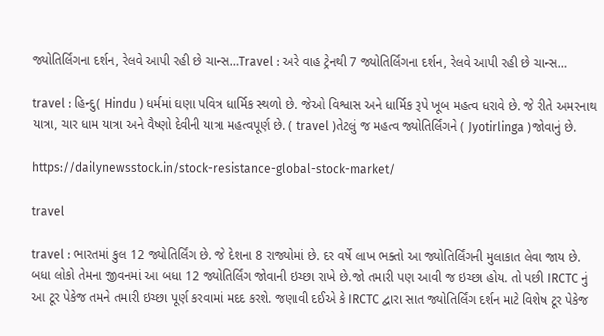જ્યોતિર્લિંગના દર્શન, રેલવે આપી રહી છે ચાન્સ…Travel : અરે વાહ ટ્રેનથી 7 જ્યોતિર્લિંગના દર્શન, રેલવે આપી રહી છે ચાન્સ…

travel : હિન્દુ( Hindu ) ધર્મમાં ઘણા પવિત્ર ધાર્મિક સ્થળો છે. જેઓ વિશ્વાસ અને ધાર્મિક રૂપે ખૂબ મહત્વ ધરાવે છે. જે રીતે અમરનાથ યાત્રા, ચાર ધામ યાત્રા અને વૈષ્ણો દેવીની યાત્રા મહત્વપૂર્ણ છે. ( travel )તેટલું જ મહત્વ જ્યોતિર્લિંગને ( Jyotirlinga )જોવાનું છે.

https://dailynewsstock.in/stock-resistance-global-stock-market/

travel

travel : ભારતમાં કુલ 12 જ્યોતિર્લિંગ છે. જે દેશના 8 રાજ્યોમાં છે. દર વર્ષે લાખ ભક્તો આ જ્યોતિર્લિંગની મુલાકાત લેવા જાય છે. બધા લોકો તેમના જીવનમાં આ બધા 12 જ્યોતિર્લિંગ જોવાની ઇચ્છા રાખે છે.જો તમારી પણ આવી જ ઇચ્છા હોય. તો પછી IRCTC નું આ ટૂર પેકેજ તમને તમારી ઇચ્છા પૂર્ણ કરવામાં મદદ કરશે. જણાવી દઈએ કે IRCTC દ્વારા સાત જ્યોતિર્લિંગ દર્શન માટે વિશેષ ટૂર પેકેજ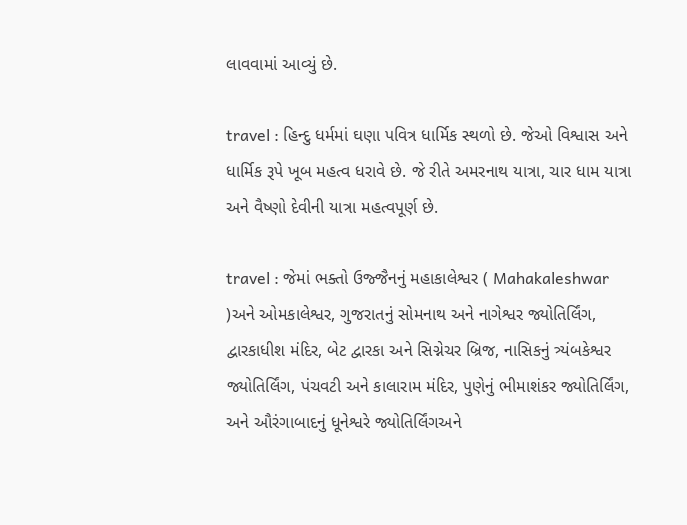લાવવામાં આવ્યું છે.

travel : હિન્દુ ધર્મમાં ઘણા પવિત્ર ધાર્મિક સ્થળો છે. જેઓ વિશ્વાસ અને ધાર્મિક રૂપે ખૂબ મહત્વ ધરાવે છે. જે રીતે અમરનાથ યાત્રા, ચાર ધામ યાત્રા અને વૈષ્ણો દેવીની યાત્રા મહત્વપૂર્ણ છે.

travel : જેમાં ભક્તો ઉજ્જૈનનું મહાકાલેશ્વર ( Mahakaleshwar )અને ઓમકાલેશ્વર, ગુજરાતનું સોમનાથ અને નાગેશ્વર જ્યોતિર્લિંગ, દ્વારકાધીશ મંદિર, બેટ દ્વારકા અને સિગ્નેચર બ્રિજ, નાસિકનું ત્ર્યંબકેશ્વર જ્યોતિર્લિંગ, પંચવટી અને કાલારામ મંદિર, પુણેનું ભીમાશંકર જ્યોતિર્લિંગ, અને ઔરંગાબાદનું ધૂનેશ્વરે જ્યોતિર્લિંગઅને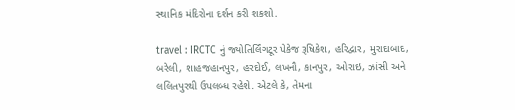સ્થાનિક મંદિરોના દર્શન કરી શકશો.

travel : IRCTC નું જ્યોતિર્લિંગટૂર પેકેજ રૂષિકેશ, હરિદ્વાર, મુરાદાબાદ, બરેલી, શાહજહાનપુર, હરદોઈ, લખનૌ, કાનપુર, ઓરાઇ, ઝાંસી અને લલિતપુરથી ઉપલબ્ધ રહેશે. એટલે કે, તેમના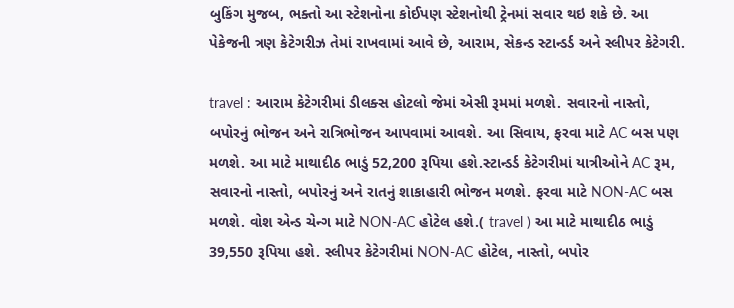બુકિંગ મુજબ, ભક્તો આ સ્ટેશનોના કોઈપણ સ્ટેશનોથી ટ્રેનમાં સવાર થઇ શકે છે. આ પેકેજની ત્રણ કેટેગરીઝ તેમાં રાખવામાં આવે છે, આરામ, સેકન્ડ સ્ટાન્ડર્ડ અને સ્લીપર કેટેગરી.

travel : આરામ કેટેગરીમાં ડીલક્સ હોટલો જેમાં એસી રૂમમાં મળશે. સવારનો નાસ્તો, બપોરનું ભોજન અને રાત્રિભોજન આપવામાં આવશે. આ સિવાય, ફરવા માટે AC બસ પણ મળશે. આ માટે માથાદીઠ ભાડું 52,200 રૂપિયા હશે.સ્ટાન્ડર્ડ કેટેગરીમાં યાત્રીઓને AC રૂમ, સવારનો નાસ્તો, બપોરનું અને રાતનું શાકાહારી ભોજન મળશે. ફરવા માટે NON-AC બસ મળશે. વોશ એન્ડ ચેન્ગ માટે NON-AC હોટેલ હશે.( travel ) આ માટે માથાદીઠ ભાડું 39,550 રૂપિયા હશે. સ્લીપર કેટેગરીમાં NON-AC હોટેલ, નાસ્તો, બપોર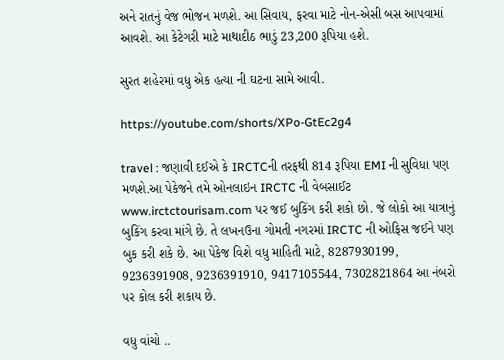અને રાતનું વેજ ભોજન મળશે. આ સિવાય, ફરવા માટે નોન-એસી બસ આપવામાં આવશે. આ કેટેગરી માટે માથાદીઠ ભાડું 23,200 રૂપિયા હશે.

સુરત શહેરમાં વધુ એક હત્યા ની ઘટના સામે આવી.

https://youtube.com/shorts/XPo-GtEc2g4

travel : જણાવી દઈએ કે IRCTCની તરફથી 814 રૂપિયા EMI ની સુવિધા પણ મળશે.આ પેકેજને તમે ઓનલાઇન IRCTC ની વેબસાઈટ www.irctctourisam.com પર જઈ બુકિંગ કરી શકો છો. જે લોકો આ યાત્રાનું બુકિંગ કરવા માંગે છે. તે લખનઉના ગોમતી નગરમાં IRCTC ની ઓફિસ જઈને પણ બુક કરી શકે છે. આ પેકેજ વિશે વધુ માહિતી માટે, 8287930199, 9236391908, 9236391910, 9417105544, 7302821864 આ નંબરો પર કોલ કરી શકાય છે.

વધુ વાંચો ..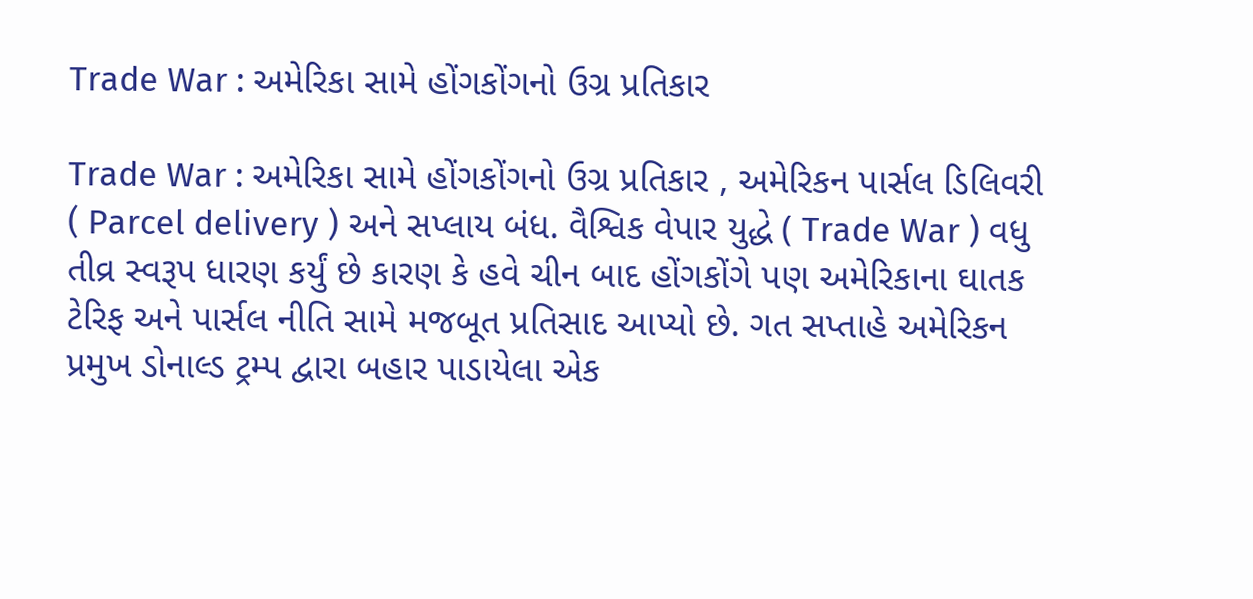Trade War : અમેરિકા સામે હોંગકોંગનો ઉગ્ર પ્રતિકાર

Trade War : અમેરિકા સામે હોંગકોંગનો ઉગ્ર પ્રતિકાર , અમેરિકન પાર્સલ ડિલિવરી ( Parcel delivery ) અને સપ્લાય બંધ. વૈશ્વિક વેપાર યુદ્ધે ( Trade War ) વધુ તીવ્ર સ્વરૂપ ધારણ કર્યું છે કારણ કે હવે ચીન બાદ હોંગકોંગે પણ અમેરિકાના ઘાતક ટેરિફ અને પાર્સલ નીતિ સામે મજબૂત પ્રતિસાદ આપ્યો છે. ગત સપ્તાહે અમેરિકન પ્રમુખ ડોનાલ્ડ ટ્રમ્પ દ્વારા બહાર પાડાયેલા એક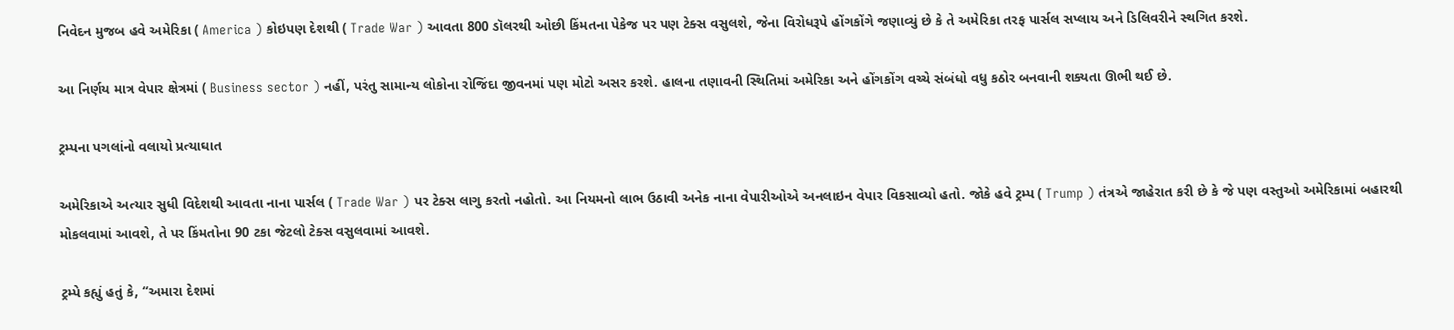નિવેદન મુજબ હવે અમેરિકા ( America ) કોઇપણ દેશથી ( Trade War ) આવતા 800 ડૉલરથી ઓછી કિંમતના પેકેજ પર પણ ટેક્સ વસુલશે, જેના વિરોધરૂપે હોંગકોંગે જણાવ્યું છે કે તે અમેરિકા તરફ પાર્સલ સપ્લાય અને ડિલિવરીને સ્થગિત કરશે.

આ નિર્ણય માત્ર વેપાર ક્ષેત્રમાં ( Business sector ) નહીં, પરંતુ સામાન્ય લોકોના રોજિંદા જીવનમાં પણ મોટો અસર કરશે. હાલના તણાવની સ્થિતિમાં અમેરિકા અને હોંગકોંગ વચ્ચે સંબંધો વધુ કઠોર બનવાની શક્યતા ઊભી થઈ છે.

ટ્રમ્પના પગલાંનો વલાયો પ્રત્યાઘાત

અમેરિકાએ અત્યાર સુધી વિદેશથી આવતા નાના પાર્સલ ( Trade War ) પર ટેક્સ લાગુ કરતો નહોતો. આ નિયમનો લાભ ઉઠાવી અનેક નાના વેપારીઓએ અનલાઇન વેપાર વિકસાવ્યો હતો. જોકે હવે ટ્રમ્પ ( Trump ) તંત્રએ જાહેરાત કરી છે કે જે પણ વસ્તુઓ અમેરિકામાં બહારથી મોકલવામાં આવશે, તે પર કિંમતોના 90 ટકા જેટલો ટેક્સ વસુલવામાં આવશે.

ટ્રમ્પે કહ્યું હતું કે, “અમારા દેશમાં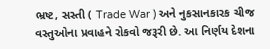ભ્રષ્ટ, સસ્તી ( Trade War ) અને નુકસાનકારક ચીજ વસ્તુઓના પ્રવાહને રોકવો જરૂરી છે. આ નિર્ણય દેશના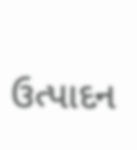ઉત્પાદન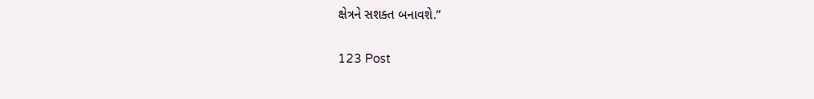ક્ષેત્રને સશક્ત બનાવશે.”

123 Post